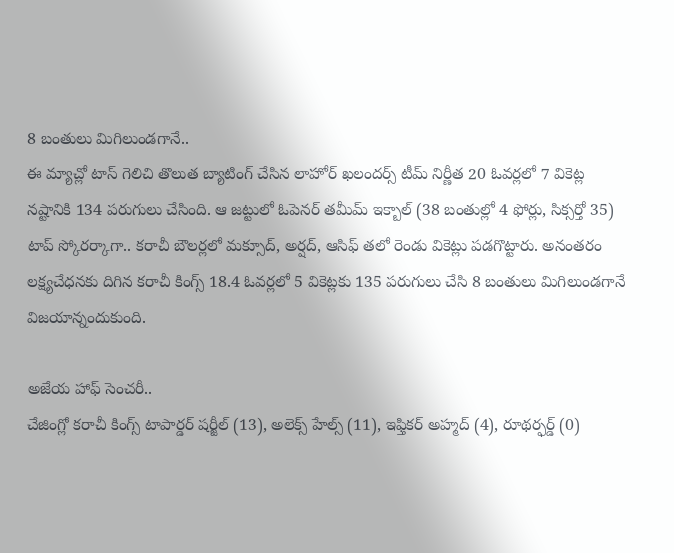8 బంతులు మిగిలుండగానే..
ఈ మ్యాచ్లో టాస్ గెలిచి తొలుత బ్యాటింగ్ చేసిన లాహోర్ ఖలందర్స్ టీమ్ నిర్ణీత 20 ఓవర్లలో 7 వికెట్ల నష్టానికి 134 పరుగులు చేసింది. ఆ జట్టులో ఓపెనర్ తమీమ్ ఇక్బాల్ (38 బంతుల్లో 4 ఫోర్లు, సిక్సర్తో 35) టాప్ స్కోరర్కాగా.. కరాచీ బౌలర్లలో మక్సూద్, అర్షద్, ఆసిఫ్ తలో రెండు వికెట్లు పడగొట్టారు. అనంతరం లక్ష్యచేధనకు దిగిన కరాచీ కింగ్స్ 18.4 ఓవర్లలో 5 వికెట్లకు 135 పరుగులు చేసి 8 బంతులు మిగిలుండగానే విజయాన్నందుకుంది.

అజేయ హాఫ్ సెంచరీ..
చేజింగ్లో కరాచీ కింగ్స్ టాపార్డర్ షర్జీల్ (13), అలెక్స్ హేల్స్ (11), ఇఫ్తికర్ అహ్మద్ (4), రూథర్ఫర్డ్ (0)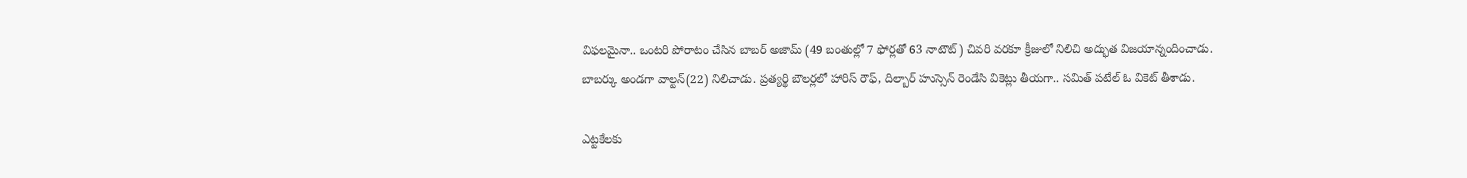విఫలమైనా.. ఒంటరి పోరాటం చేసిన బాబర్ అజామ్ (49 బంతుల్లో 7 ఫోర్లతో 63 నాటౌట్) చివరి వరకూ క్రీజులో నిలిచి అద్భుత విజయాన్నందించాడు. బాబర్కు అండగా వాల్టన్(22) నిలిచాడు. ప్రత్యర్థి బౌలర్లలో హారిస్ రౌఫ్, దిల్బార్ హుస్సెన్ రెండేసి వికెట్లు తీయగా.. సమిత్ పటేల్ ఓ వికెట్ తీశాడు.

ఎట్టకేలకు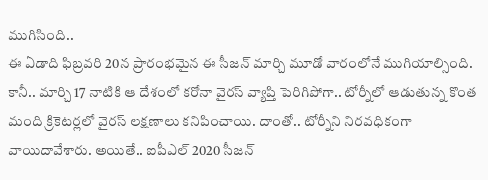ముగిసింది..
ఈ ఏడాది ఫిబ్రవరి 20న ప్రారంభమైన ఈ సీజన్ మార్చి మూడో వారంలోనే ముగియాల్సింది. కానీ.. మార్చి 17 నాటికి ఆ దేశంలో కరోనా వైరస్ వ్యాప్తి పెరిగిపోగా.. టోర్నీలో ఆడుతున్న కొంత మంది క్రికెటర్లలో వైరస్ లక్షణాలు కనిపించాయి. దాంతో.. టోర్నీని నిరవధికంగా వాయిదావేశారు. అయితే.. ఐపీఎల్ 2020 సీజన్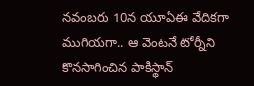నవంబరు 10న యూఏఈ వేదికగా ముగియగా.. ఆ వెంటనే టోర్నీని కొనసాగించిన పాకిస్థాన్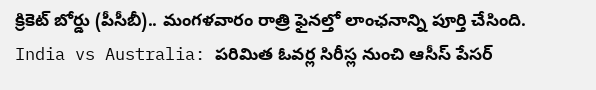క్రికెట్ బోర్డు (పీసీబీ).. మంగళవారం రాత్రి ఫైనల్తో లాంఛనాన్ని పూర్తి చేసింది.
India vs Australia: పరిమిత ఓవర్ల సిరీస్ల నుంచి ఆసీస్ పేసర్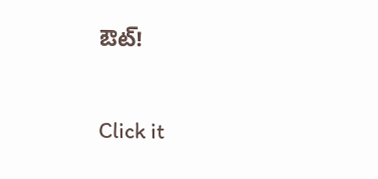ఔట్!


Click it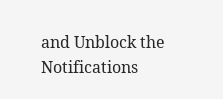and Unblock the Notifications